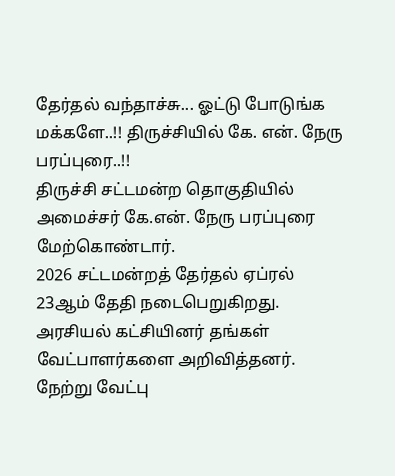தேர்தல் வந்தாச்சு... ஓட்டு போடுங்க மக்களே..!! திருச்சியில் கே. என். நேரு பரப்புரை..!!
திருச்சி சட்டமன்ற தொகுதியில் அமைச்சர் கே.என். நேரு பரப்புரை மேற்கொண்டார்.
2026 சட்டமன்றத் தேர்தல் ஏப்ரல் 23ஆம் தேதி நடைபெறுகிறது. அரசியல் கட்சியினர் தங்கள் வேட்பாளர்களை அறிவித்தனர். நேற்று வேட்பு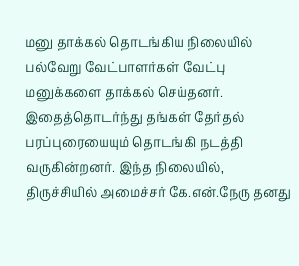மனு தாக்கல் தொடங்கிய நிலையில் பல்வேறு வேட்பாளர்கள் வேட்பு மனுக்களை தாக்கல் செய்தனர். இதைத்தொடர்ந்து தங்கள் தேர்தல் பரப்புரையையும் தொடங்கி நடத்தி வருகின்றனர். இந்த நிலையில்,
திருச்சியில் அமைச்சர் கே.என்.நேரு தனது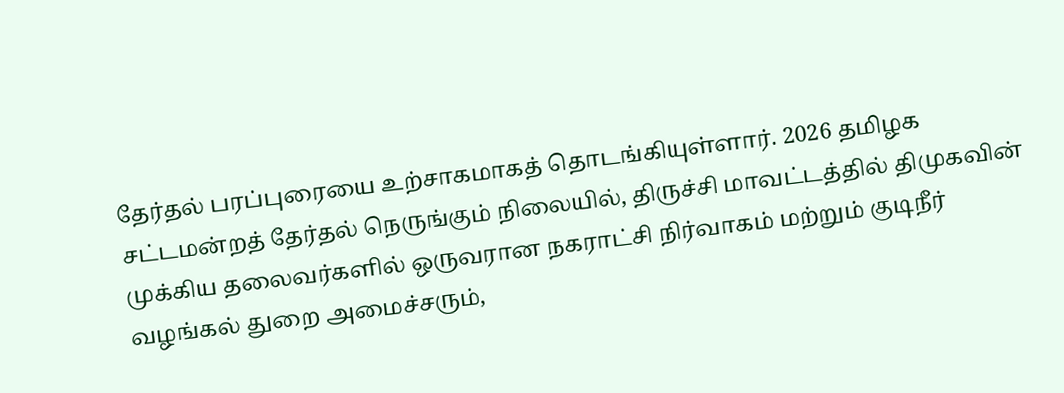தேர்தல் பரப்புரையை உற்சாகமாகத் தொடங்கியுள்ளார். 2026 தமிழக சட்டமன்றத் தேர்தல் நெருங்கும் நிலையில், திருச்சி மாவட்டத்தில் திமுகவின் முக்கிய தலைவர்களில் ஒருவரான நகராட்சி நிர்வாகம் மற்றும் குடிநீர் வழங்கல் துறை அமைச்சரும்,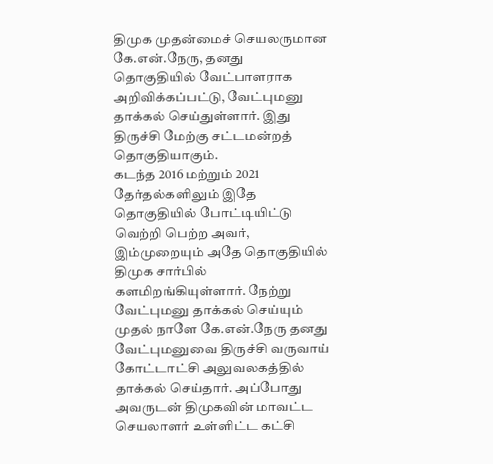திமுக முதன்மைச் செயலருமான கே.என்.நேரு, தனது தொகுதியில் வேட்பாளராக அறிவிக்கப்பட்டு, வேட்புமனு தாக்கல் செய்துள்ளார். இது திருச்சி மேற்கு சட்டமன்றத் தொகுதியாகும்.
கடந்த 2016 மற்றும் 2021 தேர்தல்களிலும் இதே தொகுதியில் போட்டியிட்டு வெற்றி பெற்ற அவர், இம்முறையும் அதே தொகுதியில் திமுக சார்பில் களமிறங்கியுள்ளார். நேற்று வேட்புமனு தாக்கல் செய்யும் முதல் நாளே கே.என்.நேரு தனது வேட்புமனுவை திருச்சி வருவாய் கோட்டாட்சி அலுவலகத்தில் தாக்கல் செய்தார். அப்போது அவருடன் திமுகவின் மாவட்ட செயலாளர் உள்ளிட்ட கட்சி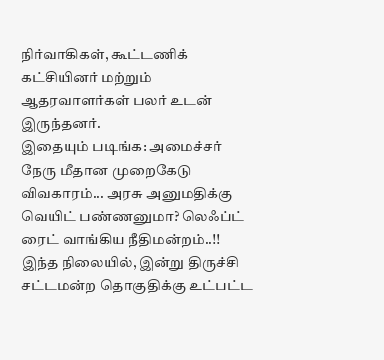நிர்வாகிகள், கூட்டணிக் கட்சியினர் மற்றும் ஆதரவாளர்கள் பலர் உடன் இருந்தனர்.
இதையும் படிங்க: அமைச்சர் நேரு மீதான முறைகேடு விவகாரம்... அரசு அனுமதிக்கு வெயிட் பண்ணனுமா? லெஃப்ட் ரைட் வாங்கிய நீதிமன்றம்..!!
இந்த நிலையில், இன்று திருச்சி சட்டமன்ற தொகுதிக்கு உட்பட்ட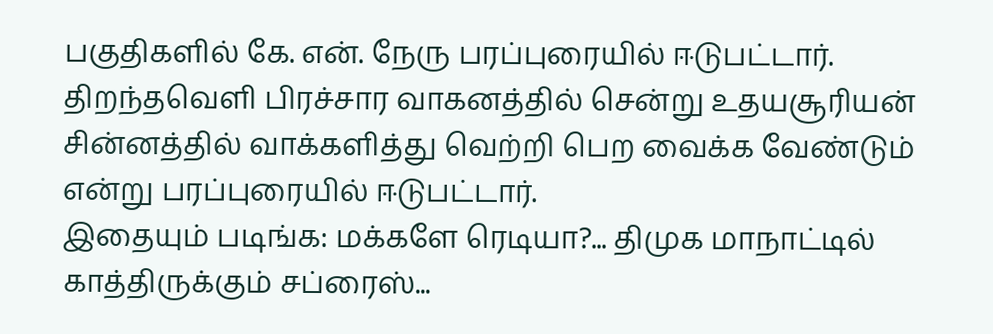பகுதிகளில் கே. என். நேரு பரப்புரையில் ஈடுபட்டார். திறந்தவெளி பிரச்சார வாகனத்தில் சென்று உதயசூரியன் சின்னத்தில் வாக்களித்து வெற்றி பெற வைக்க வேண்டும் என்று பரப்புரையில் ஈடுபட்டார்.
இதையும் படிங்க: மக்களே ரெடியா?... திமுக மாநாட்டில் காத்திருக்கும் சப்ரைஸ்...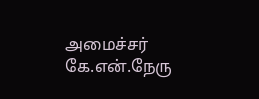அமைச்சர் கே.என்.நேரு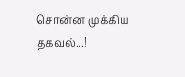சொன்ன முக்கிய தகவல்...!